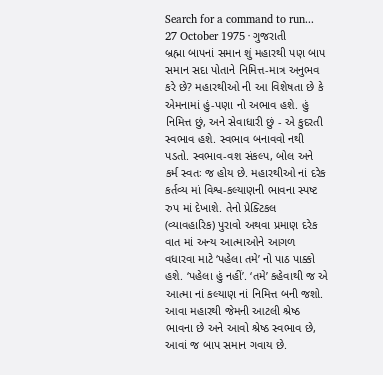Search for a command to run...
27 October 1975 · ગુજરાતી
બ્રહ્મા બાપનાં સમાન શું મહારથી પણ બાપ સમાન સદા પોતાને નિમિત્ત-માત્ર અનુભવ કરે છે? મહારથીઓ ની આ વિશેષતા છે કે એમનામાં હું-પણા નો અભાવ હશે. હું નિમિત્ત છું, અને સેવાધારી છું - એ કુદરતી સ્વભાવ હશે. સ્વભાવ બનાવવો નથી પડતો. સ્વભાવ-વશ સંકલ્પ, બોલ અને કર્મ સ્વતઃ જ હોય છે. મહારથીઓ નાં દરેક કર્તવ્ય માં વિશ્વ-કલ્યાણની ભાવના સ્પષ્ટ રુપ માં દેખાશે. તેનો પ્રેક્ટિકલ (વ્યાવહારિક) પુરાવો અથવા પ્રમાણ દરેક વાત માં અન્ય આત્માઓને આગળ વધારવા માટે ‘પહેલા તમે’ નો પાઠ પાક્કો હશે. ‘પહેલા હું નહીં’. ‘તમે’ કહેવાથી જ એ આત્મા નાં કલ્યાણ નાં નિમિત્ત બની જશો. આવા મહારથી જેમની આટલી શ્રેષ્ઠ ભાવના છે અને આવો શ્રેષ્ઠ સ્વભાવ છે, આવાં જ બાપ સમાન ગવાય છે.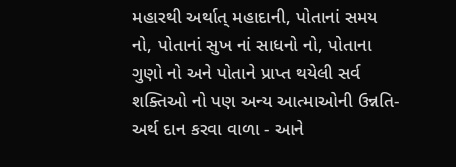મહારથી અર્થાત્ મહાદાની, પોતાનાં સમય નો, પોતાનાં સુખ નાં સાધનો નો, પોતાના ગુણો નો અને પોતાને પ્રાપ્ત થયેલી સર્વ શક્તિઓ નો પણ અન્ય આત્માઓની ઉન્નતિ-અર્થ દાન કરવા વાળા - આને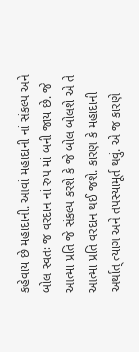કહેવાય છે મહાદાની. આવાં મહાદાની નાં સંકલ્પ અને બોલ સ્વતઃ જ વરદાન નાં રુપ માં બની જાય છે. જે આત્મા પ્રતિ જે સંકલ્પ કરશે કે જે બોલ બોલશે એ તે આત્મા પ્રતિ વરદાન થઈ જશે. કારણ કે મહાદાની અર્થાત્ ત્યાગ અને તપસ્યામૂર્ત થવું. એ જ કારણે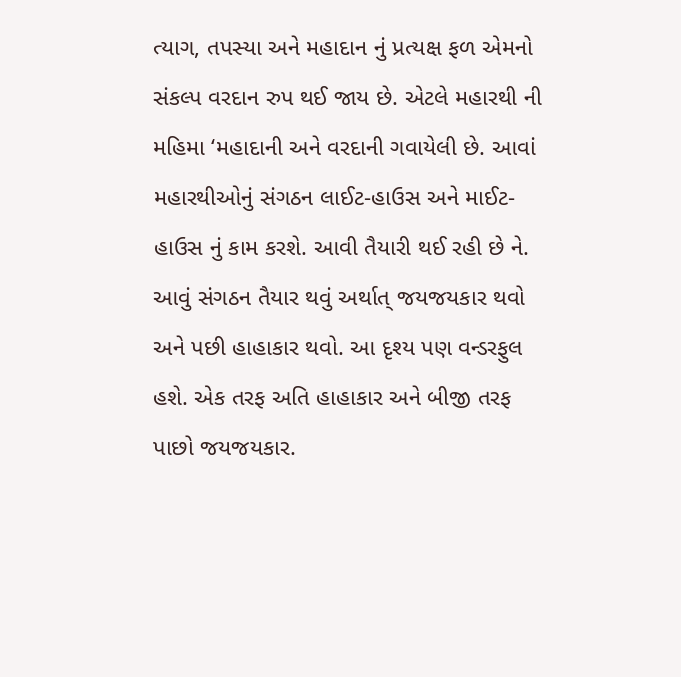ત્યાગ, તપસ્યા અને મહાદાન નું પ્રત્યક્ષ ફળ એમનો સંકલ્પ વરદાન રુપ થઈ જાય છે. એટલે મહારથી ની મહિમા ‘મહાદાની અને વરદાની ગવાયેલી છે. આવાં મહારથીઓનું સંગઠન લાઈટ-હાઉસ અને માઈટ-હાઉસ નું કામ કરશે. આવી તૈયારી થઈ રહી છે ને. આવું સંગઠન તૈયાર થવું અર્થાત્ જયજયકાર થવો અને પછી હાહાકાર થવો. આ દૃશ્ય પણ વન્ડરફુલ હશે. એક તરફ અતિ હાહાકાર અને બીજી તરફ પાછો જયજયકાર.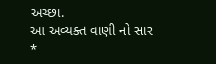અચ્છા.
આ અવ્યક્ત વાણી નો સાર
*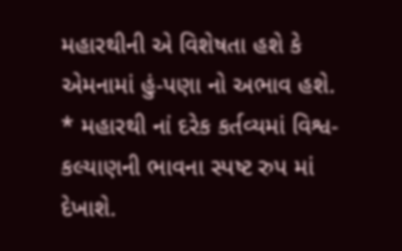મહારથીની એ વિશેષતા હશે કે એમનામાં હું-પણા નો અભાવ હશે.
* મહારથી નાં દરેક કર્તવ્યમાં વિશ્વ-કલ્યાણની ભાવના સ્પષ્ટ રુપ માં દેખાશે.